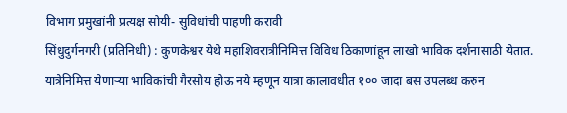विभाग प्रमुखांनी प्रत्यक्ष सोयी- सुविधांची पाहणी करावी
सिंधुदुर्गनगरी (प्रतिनिधी) : कुणकेश्वर येथे महाशिवरात्रीनिमित्त विविध ठिकाणांहून लाखो भाविक दर्शनासाठी येतात. यात्रेनिमित्त येणाऱ्या भाविकांची गैरसोय होऊ नये म्हणून यात्रा कालावधीत १०० जादा बस उपलब्ध करुन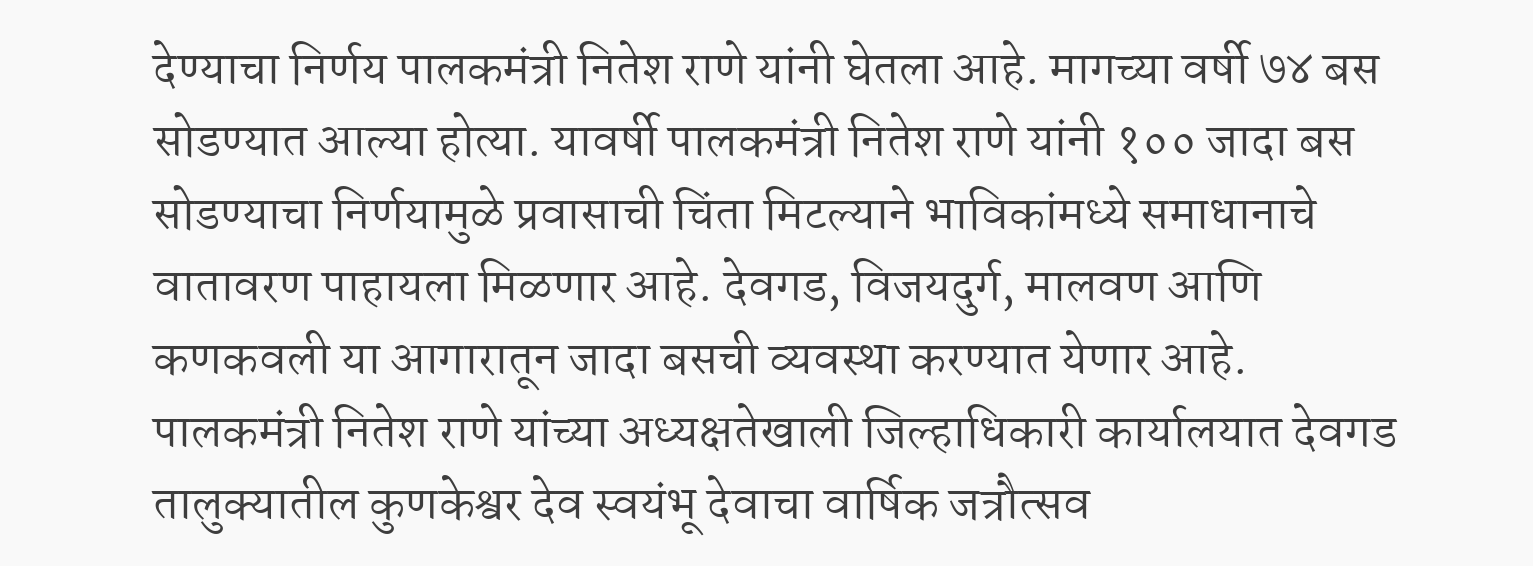देण्याचा निर्णय पालकमंत्री नितेश राणे यांनी घेतला आहे. मागच्या वर्षी ७४ बस सोडण्यात आल्या होत्या. यावर्षी पालकमंत्री नितेश राणे यांनी १०० जादा बस सोडण्याचा निर्णयामुळे प्रवासाची चिंता मिटल्याने भाविकांमध्ये समाधानाचे वातावरण पाहायला मिळणार आहे. देवगड, विजयदुर्ग, मालवण आणि कणकवली या आगारातून जादा बसची व्यवस्था करण्यात येणार आहे.
पालकमंत्री नितेश राणे यांच्या अध्यक्षतेखाली जिल्हाधिकारी कार्यालयात देवगड तालुक्यातील कुणकेश्वर देव स्वयंभू देवाचा वार्षिक जत्रौत्सव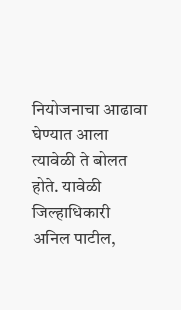नियोजनाचा आढावा घेण्यात आला त्यावेळी ते बोलत होते. यावेळी जिल्हाधिकारी अनिल पाटील,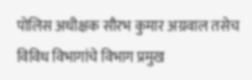पोलिस अधीक्षक सौरभ कुमार अग्रवाल तसेच विविध विभागांचे विभाग प्रमुख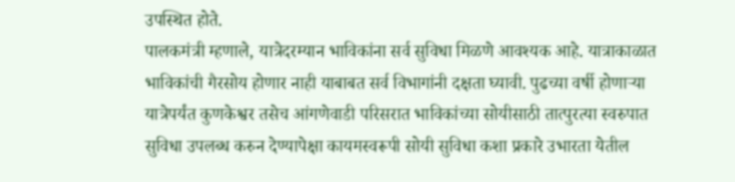उपस्थित होते.
पालकमंत्री म्हणाले, यात्रेदरम्यान भाविकांना सर्व सुविधा मिळणे आवश्यक आहे. यात्राकाळात भाविकांची गैरसोय होणार नाही याबाबत सर्व विभागांनी दक्षता घ्यावी. पुढच्या वर्षी होणाऱ्या यात्रेपर्यंत कुणकेश्वर तसेच आंगणेवाडी परिसरात भाविकांच्या सोयीसाठी तात्पुरत्या स्वरुपात सुविधा उपलब्ध करुन देण्यापेक्षा कायमस्वरूपी सोयी सुविधा कशा प्रकारे उभारता येतील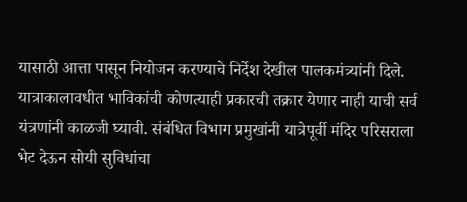यासाठी आत्ता पासून नियोजन करण्याचे निर्देश देखील पालकमंत्र्यांनी दिले. यात्राकालावधीत भाविकांची कोणत्याही प्रकारची तक्रार येणार नाही याची सर्व यंत्रणांनी काळजी घ्यावी. संबंधित विभाग प्रमुखांनी यात्रेपूर्वी मंदिर परिसराला भेट देऊन सोयी सुविधांचा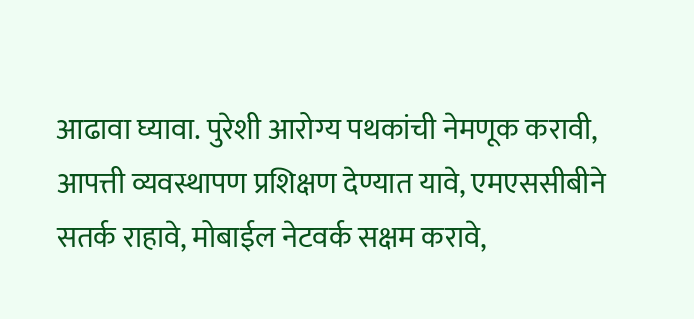आढावा घ्यावा. पुरेशी आरोग्य पथकांची नेमणूक करावी, आपत्ती व्यवस्थापण प्रशिक्षण देण्यात यावे, एमएससीबीने सतर्क राहावे, मोबाईल नेटवर्क सक्षम करावे,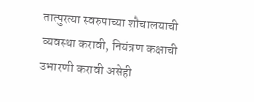तात्पुरत्या स्वरुपाच्या शौचालयाची व्यवस्था करावी, नियंत्रण कक्षाची उभारणी करावी असेही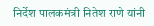निर्देश पालकमंत्री नितेश राणे यांनी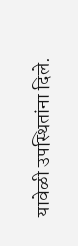यावेळी उपस्थितांना दिले.